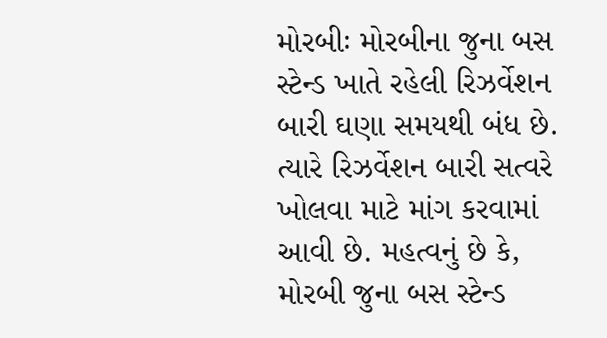મોરબીઃ મોરબીના જુના બસ સ્ટેન્ડ ખાતે રહેલી રિઝર્વેશન બારી ઘણા સમયથી બંધ છે. ત્યારે રિઝર્વેશન બારી સત્વરે ખોલવા માટે માંગ કરવામાં આવી છે. મહત્વનું છે કે, મોરબી જુના બસ સ્ટેન્ડ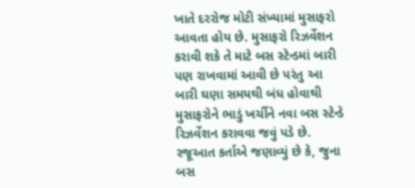ખાતે દરરોજ મોટી સંખ્યામાં મુસાફરો આવતા હોય છે. મુસાફરો રિઝર્વેશન કરાવી શકે તે માટે બસ સ્ટેન્ડમાં બારી પણ રાખવામાં આવી છે પરંતુ આ બારી ઘણા સમયથી બંધ હોવાથી મુસાફરોને ભાડું ખર્ચીને નવા બસ સ્ટેન્ડે રિઝર્વેશન કરાવવા જવું પડે છે. રજૂઆત કર્તાએ જણાવ્યું છે કે, જુના બસ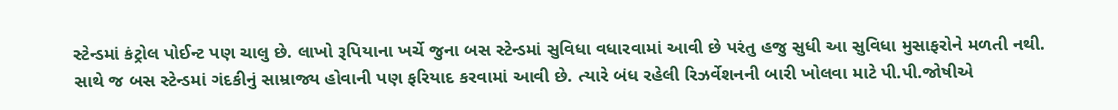સ્ટેન્ડમાં કંટ્રોલ પોઈન્ટ પણ ચાલુ છે. લાખો રૂપિયાના ખર્ચે જુના બસ સ્ટેન્ડમાં સુવિધા વધારવામાં આવી છે પરંતુ હજુ સુધી આ સુવિધા મુસાફરોને મળતી નથી. સાથે જ બસ સ્ટેન્ડમાં ગંદકીનું સામ્રાજ્ય હોવાની પણ ફરિયાદ કરવામાં આવી છે. ત્યારે બંધ રહેલી રિઝર્વેશનની બારી ખોલવા માટે પી.પી.જોષીએ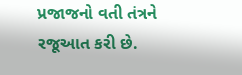પ્રજાજનો વતી તંત્રને રજૂઆત કરી છે.